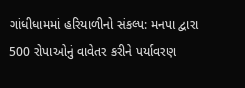ગાંધીધામમાં હરિયાળીનો સંકલ્પ: મનપા દ્વારા 500 રોપાઓનું વાવેતર કરીને પર્યાવરણ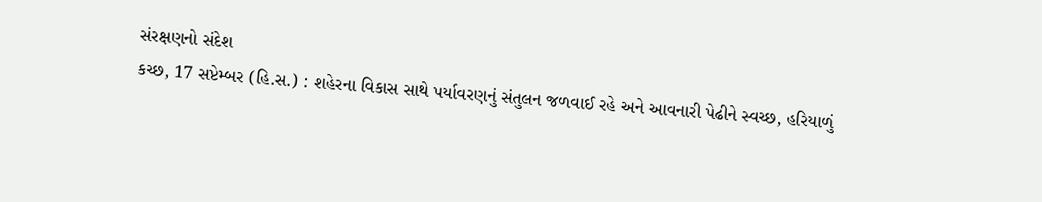સંરક્ષણનો સંદેશ
કચ્છ, 17 સપ્ટેમ્બર (હિ.સ.) : શહેરના વિકાસ સાથે પર્યાવરણનું સંતુલન જળવાઈ રહે અને આવનારી પેઢીને સ્વચ્છ, હરિયાળું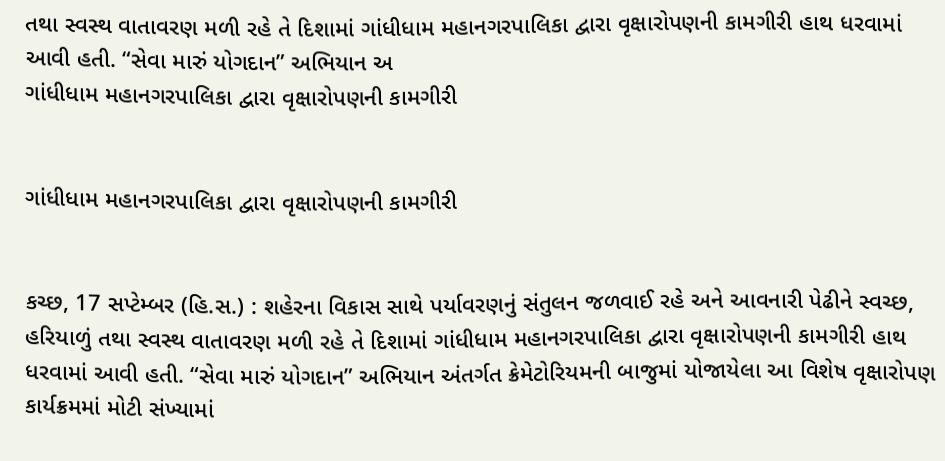તથા સ્વસ્થ વાતાવરણ મળી રહે તે દિશામાં ગાંધીધામ મહાનગરપાલિકા દ્વારા વૃક્ષારોપણની કામગીરી હાથ ધરવામાં આવી હતી. “સેવા મારું યોગદાન” અભિયાન અ
ગાંધીધામ મહાનગરપાલિકા દ્વારા વૃક્ષારોપણની કામગીરી


ગાંધીધામ મહાનગરપાલિકા દ્વારા વૃક્ષારોપણની કામગીરી


કચ્છ, 17 સપ્ટેમ્બર (હિ.સ.) : શહેરના વિકાસ સાથે પર્યાવરણનું સંતુલન જળવાઈ રહે અને આવનારી પેઢીને સ્વચ્છ, હરિયાળું તથા સ્વસ્થ વાતાવરણ મળી રહે તે દિશામાં ગાંધીધામ મહાનગરપાલિકા દ્વારા વૃક્ષારોપણની કામગીરી હાથ ધરવામાં આવી હતી. “સેવા મારું યોગદાન” અભિયાન અંતર્ગત ક્રેમેટોરિયમની બાજુમાં યોજાયેલા આ વિશેષ વૃક્ષારોપણ કાર્યક્રમમાં મોટી સંખ્યામાં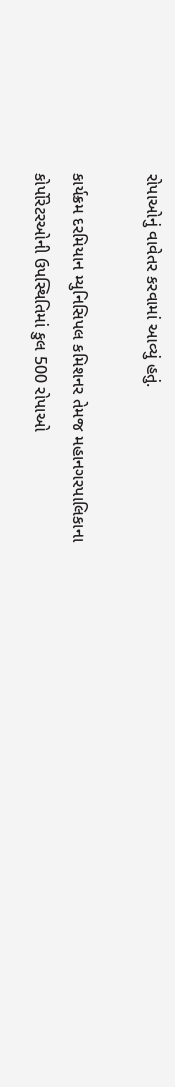રોપાઓનું વાવેતર કરવામાં આવ્યું હતું.

કાર્યક્રમ દરમિયાન મ્યુનિસિપલ કમિશનર તેમજ મહાનગરપાલિકાના કોર્પોરેટરઓની ઉપસ્થિતિમાં કુલ 500 રોપાઓ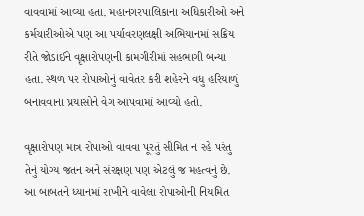વાવવામાં આવ્યા હતા. મહાનગરપાલિકાના અધિકારીઓ અને કર્મચારીઓએ પણ આ પર્યાવરણલક્ષી અભિયાનમાં સક્રિય રીતે જોડાઈને વૃક્ષારોપણની કામગીરીમાં સહભાગી બન્યા હતા. સ્થળ પર રોપાઓનું વાવેતર કરી શહેરને વધુ હરિયાળું બનાવવાના પ્રયાસોને વેગ આપવામાં આવ્યો હતો.

વૃક્ષારોપણ માત્ર રોપાઓ વાવવા પૂરતું સીમિત ન રહે પરંતુ તેનું યોગ્ય જતન અને સંરક્ષણ પણ એટલું જ મહત્વનું છે. આ બાબતને ધ્યાનમાં રાખીને વાવેલા રોપાઓની નિયમિત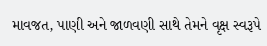માવજત, પાણી અને જાળવણી સાથે તેમને વૃક્ષ સ્વરૂપે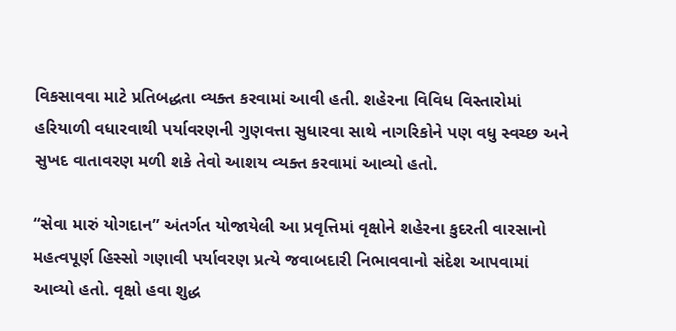વિકસાવવા માટે પ્રતિબદ્ધતા વ્યક્ત કરવામાં આવી હતી. શહેરના વિવિધ વિસ્તારોમાં હરિયાળી વધારવાથી પર્યાવરણની ગુણવત્તા સુધારવા સાથે નાગરિકોને પણ વધુ સ્વચ્છ અને સુખદ વાતાવરણ મળી શકે તેવો આશય વ્યક્ત કરવામાં આવ્યો હતો.

“સેવા મારું યોગદાન” અંતર્ગત યોજાયેલી આ પ્રવૃત્તિમાં વૃક્ષોને શહેરના કુદરતી વારસાનો મહત્વપૂર્ણ હિસ્સો ગણાવી પર્યાવરણ પ્રત્યે જવાબદારી નિભાવવાનો સંદેશ આપવામાં આવ્યો હતો. વૃક્ષો હવા શુદ્ધ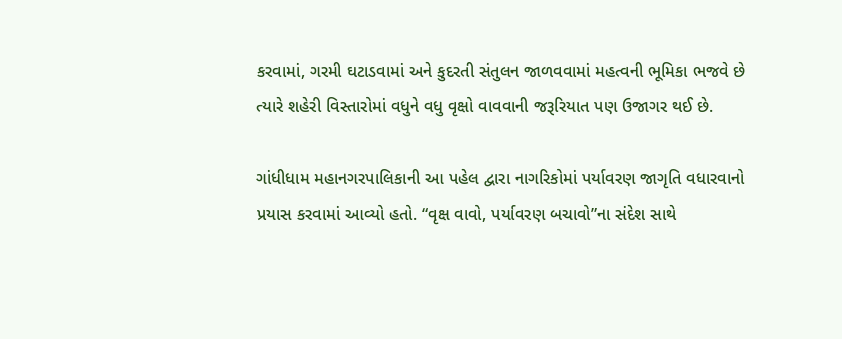કરવામાં, ગરમી ઘટાડવામાં અને કુદરતી સંતુલન જાળવવામાં મહત્વની ભૂમિકા ભજવે છે ત્યારે શહેરી વિસ્તારોમાં વધુને વધુ વૃક્ષો વાવવાની જરૂરિયાત પણ ઉજાગર થઈ છે.

ગાંધીધામ મહાનગરપાલિકાની આ પહેલ દ્વારા નાગરિકોમાં પર્યાવરણ જાગૃતિ વધારવાનો પ્રયાસ કરવામાં આવ્યો હતો. “વૃક્ષ વાવો, પર્યાવરણ બચાવો”ના સંદેશ સાથે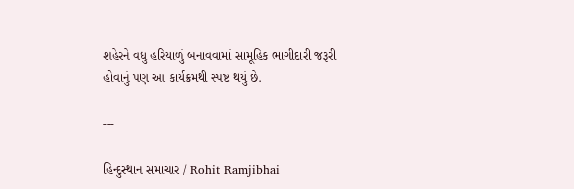શહેરને વધુ હરિયાળું બનાવવામાં સામૂહિક ભાગીદારી જરૂરી હોવાનું પણ આ કાર્યક્રમથી સ્પષ્ટ થયું છે.

---

હિન્દુસ્થાન સમાચાર / Rohit Ramjibhai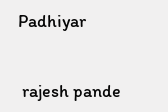Padhiyar


 rajesh pande